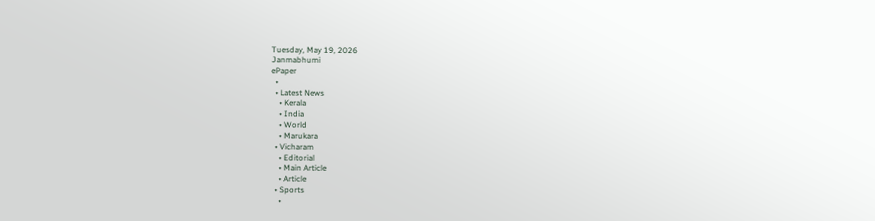Tuesday, May 19, 2026
Janmabhumi
ePaper
  •
  • Latest News
    • Kerala
    • India
    • World
    • Marukara
  • Vicharam
    • Editorial
    • Main Article
    • Article
  • Sports
    •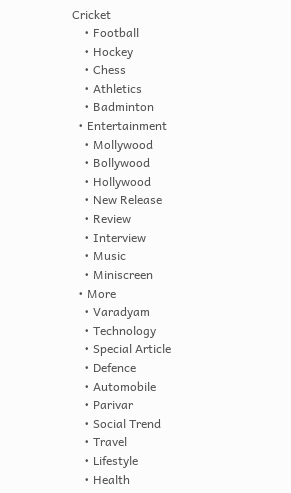Cricket
    • Football
    • Hockey
    • Chess
    • Athletics
    • Badminton
  • Entertainment
    • Mollywood
    • Bollywood
    • Hollywood
    • New Release
    • Review
    • Interview
    • Music
    • Miniscreen
  • More
    • Varadyam
    • Technology
    • Special Article
    • Defence
    • Automobile
    • Parivar
    • Social Trend
    • Travel
    • Lifestyle
    • Health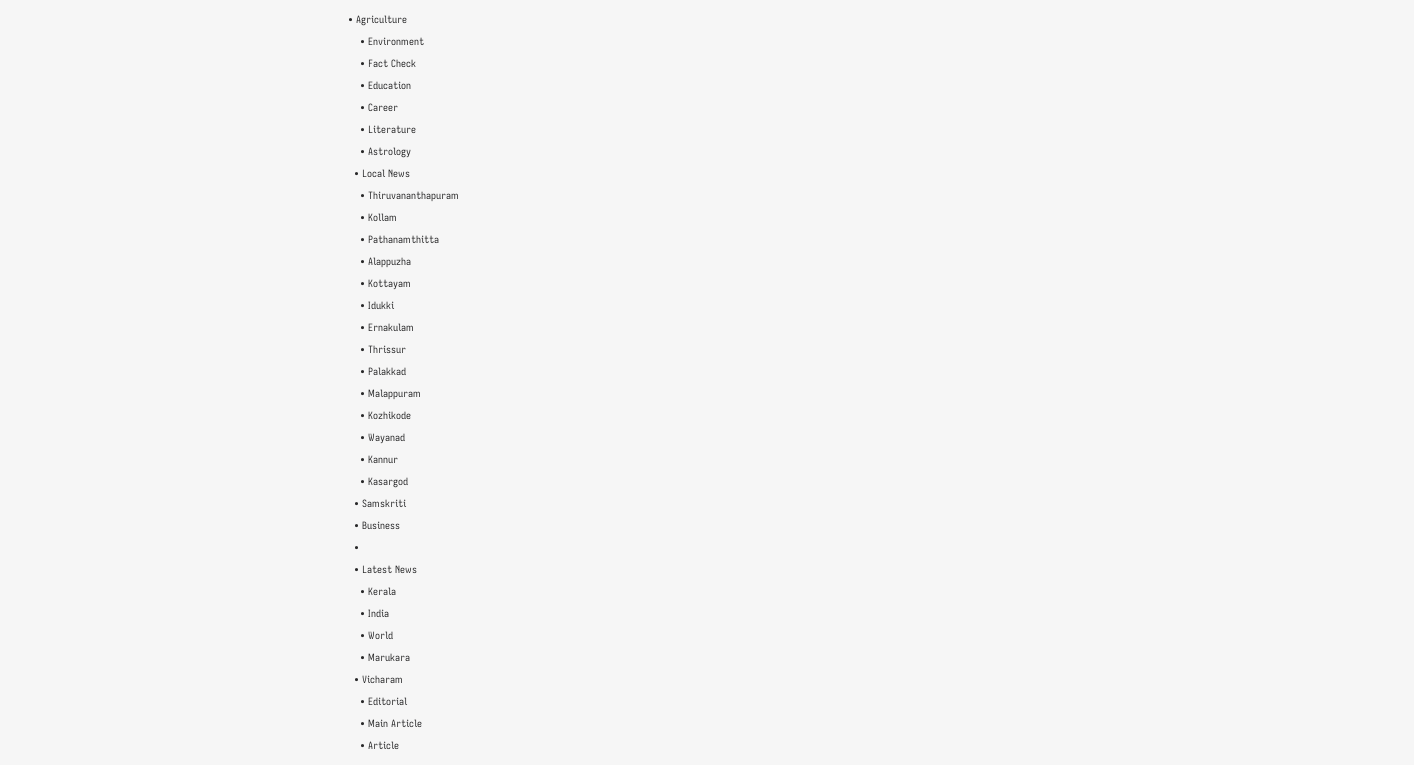• Agriculture
    • Environment
    • Fact Check
    • Education
    • Career
    • Literature
    • Astrology
  • Local News
    • Thiruvananthapuram
    • Kollam
    • Pathanamthitta
    • Alappuzha
    • Kottayam
    • Idukki
    • Ernakulam
    • Thrissur
    • Palakkad
    • Malappuram
    • Kozhikode
    • Wayanad
    • Kannur
    • Kasargod
  • Samskriti
  • Business
  •
  • Latest News
    • Kerala
    • India
    • World
    • Marukara
  • Vicharam
    • Editorial
    • Main Article
    • Article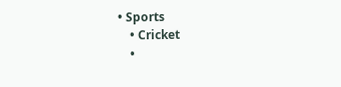• Sports
    • Cricket
    •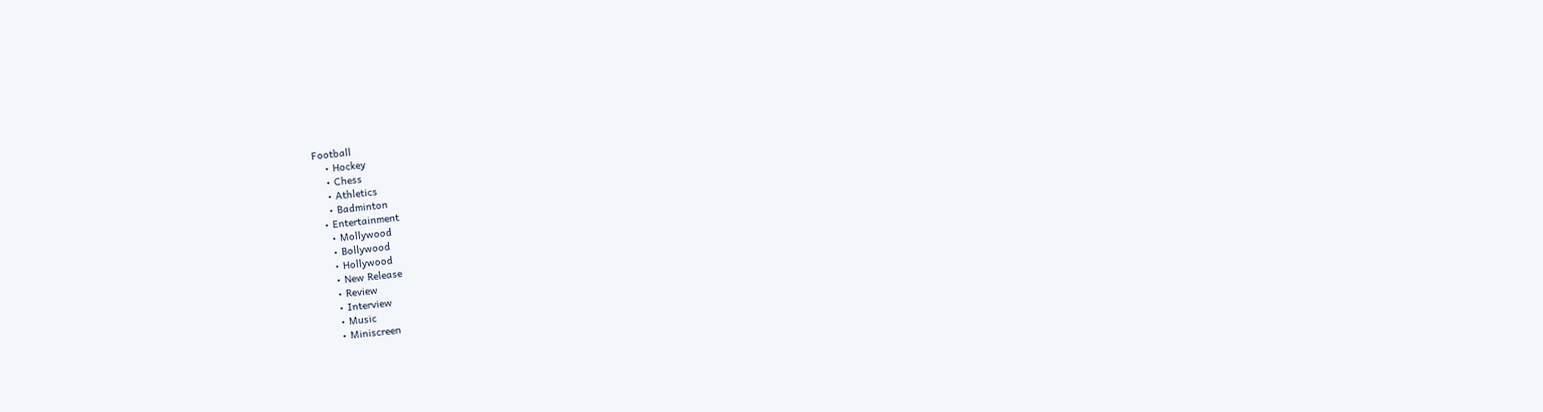Football
    • Hockey
    • Chess
    • Athletics
    • Badminton
  • Entertainment
    • Mollywood
    • Bollywood
    • Hollywood
    • New Release
    • Review
    • Interview
    • Music
    • Miniscreen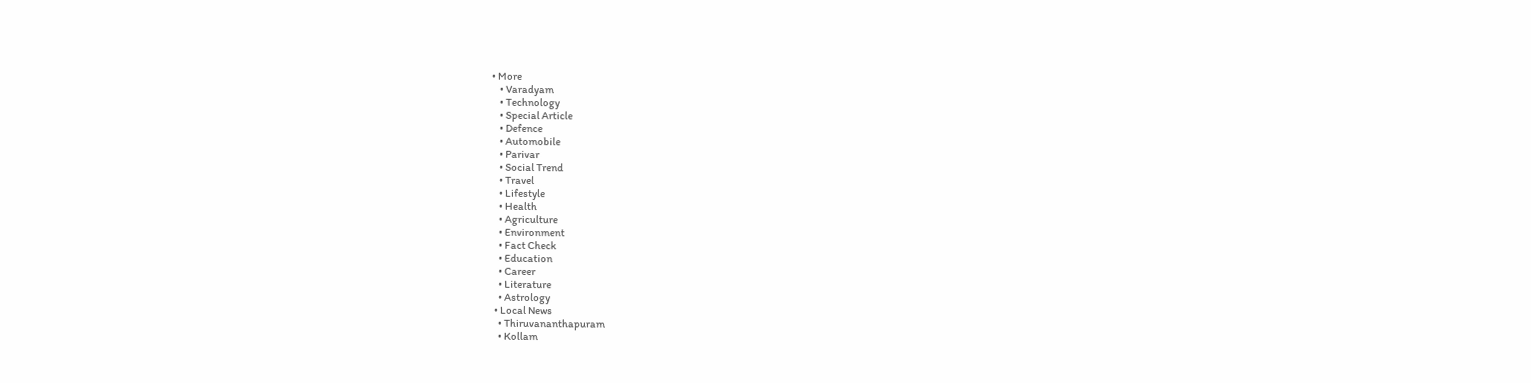• More
    • Varadyam
    • Technology
    • Special Article
    • Defence
    • Automobile
    • Parivar
    • Social Trend
    • Travel
    • Lifestyle
    • Health
    • Agriculture
    • Environment
    • Fact Check
    • Education
    • Career
    • Literature
    • Astrology
  • Local News
    • Thiruvananthapuram
    • Kollam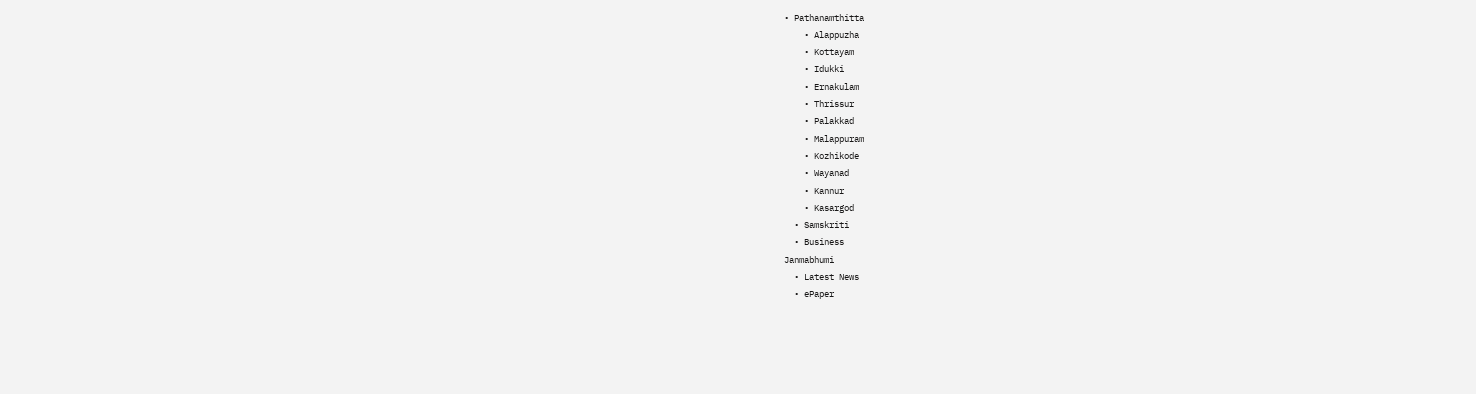• Pathanamthitta
    • Alappuzha
    • Kottayam
    • Idukki
    • Ernakulam
    • Thrissur
    • Palakkad
    • Malappuram
    • Kozhikode
    • Wayanad
    • Kannur
    • Kasargod
  • Samskriti
  • Business
Janmabhumi
  • Latest News
  • ePaper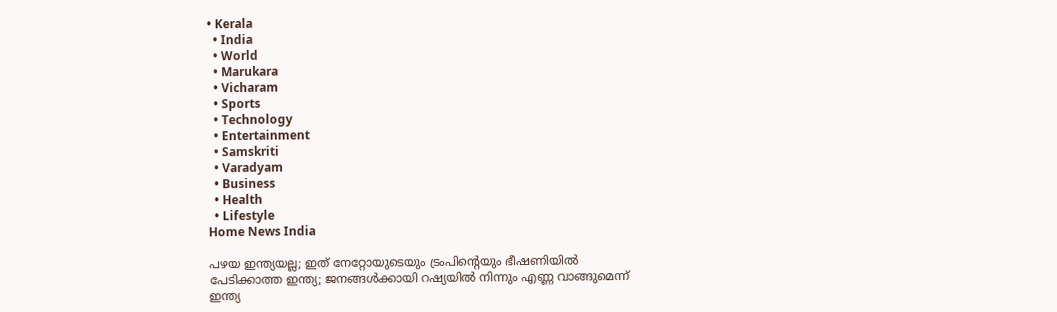• Kerala
  • India
  • World
  • Marukara
  • Vicharam
  • Sports
  • Technology
  • Entertainment
  • Samskriti
  • Varadyam
  • Business
  • Health
  • Lifestyle
Home News India

പഴയ ഇന്ത്യയല്ല; ഇത് നേറ്റോയുടെയും ട്രംപിന്റെയും ഭീഷണിയില്‍ പേടിക്കാത്ത ഇന്ത്യ; ജനങ്ങള്‍ക്കായി റഷ്യയില്‍ നിന്നും എണ്ണ വാങ്ങുമെന്ന് ഇന്ത്യ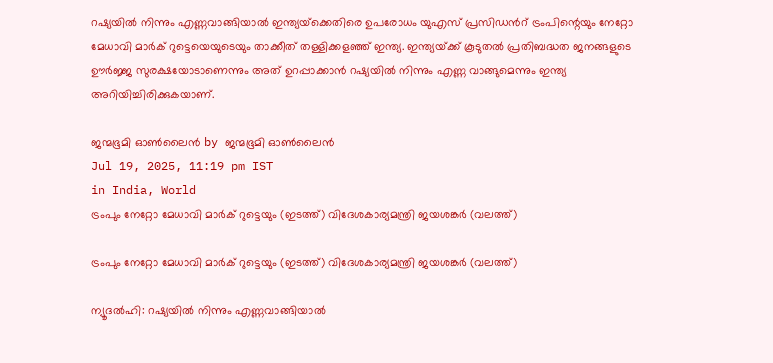റഷ്യയില്‍ നിന്നും എണ്ണവാങ്ങിയാല്‍ ഇന്ത്യയ്‌ക്കെതിരെ ഉപരോധം യുഎസ് പ്രസിഡന്‍റ് ട്രംപിന്റെയും നേറ്റോ മേധാവി മാര്‍ക് റുട്ടെയെയുടെയും താക്കീത് തള്ളിക്കളഞ്ഞ് ഇന്ത്യ. ഇന്ത്യയ്‌ക്ക് കൂടുതല്‍ പ്രതിബദ്ധത ജനങ്ങളുടെ ഊര്‍ജ്ജ സുരക്ഷയോടാണെന്നും അത് ഉറപ്പാക്കാന്‍ റഷ്യയില്‍ നിന്നും എണ്ണ വാങ്ങുമെന്നും ഇന്ത്യ അറിയിച്ചിരിക്കുകയാണ്.

ജന്മഭൂമി ഓണ്‍ലൈന്‍ by ജന്മഭൂമി ഓണ്‍ലൈന്‍
Jul 19, 2025, 11:19 pm IST
in India, World
ട്രംപും നേറ്റോ മേധാവി മാര്‍ക് റുട്ടെയും (ഇടത്ത്) വിദേശകാര്യമന്ത്രി ജയശങ്കര്‍ (വലത്ത്)

ട്രംപും നേറ്റോ മേധാവി മാര്‍ക് റുട്ടെയും (ഇടത്ത്) വിദേശകാര്യമന്ത്രി ജയശങ്കര്‍ (വലത്ത്)

ന്യൂദല്‍ഹി: റഷ്യയില്‍ നിന്നും എണ്ണവാങ്ങിയാല്‍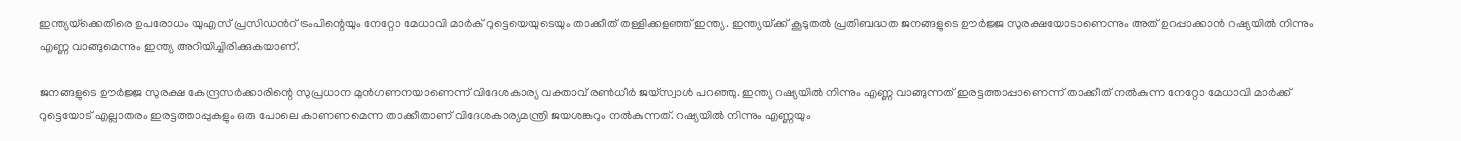ഇന്ത്യയ്‌ക്കെതിരെ ഉപരോധം യുഎസ് പ്രസിഡന്‍റ് ട്രംപിന്റെയും നേറ്റോ മേധാവി മാര്‍ക് റുട്ടെയെയുടെയും താക്കീത് തള്ളിക്കളഞ്ഞ് ഇന്ത്യ. ഇന്ത്യയ്‌ക്ക് കൂടുതല്‍ പ്രതിബദ്ധത ജനങ്ങളുടെ ഊര്‍ജ്ജ സുരക്ഷയോടാണെന്നും അത് ഉറപ്പാക്കാന്‍ റഷ്യയില്‍ നിന്നും എണ്ണ വാങ്ങുമെന്നും ഇന്ത്യ അറിയിച്ചിരിക്കുകയാണ്.

ജനങ്ങളുടെ ഊര്‍ജ്ജ സുരക്ഷ കേന്ദ്രസര്‍ക്കാരിന്റെ സുപ്രധാന മുന്‍ഗണനയാണെന്ന് വിദേശകാര്യ വക്താവ് രണ്‍ധീര്‍ ജയ്സ്വാള്‍ പറഞ്ഞു. ഇന്ത്യ റഷ്യയില്‍ നിന്നും എണ്ണ വാങ്ങുന്നത് ഇരട്ടത്താപ്പാണെന്ന് താക്കീത് നല്‍കുന്ന നേറ്റോ മേധാവി മാര്‍ക്ക് റുട്ടെയോട് എല്ലാതരം ഇരട്ടത്താപ്പുകളും ഒരു പോലെ കാണണമെന്ന താക്കീതാണ് വിദേശകാര്യമന്ത്രി ജയശങ്കറും നല്‍കുന്നത്. റഷ്യയില്‍ നിന്നും എണ്ണയും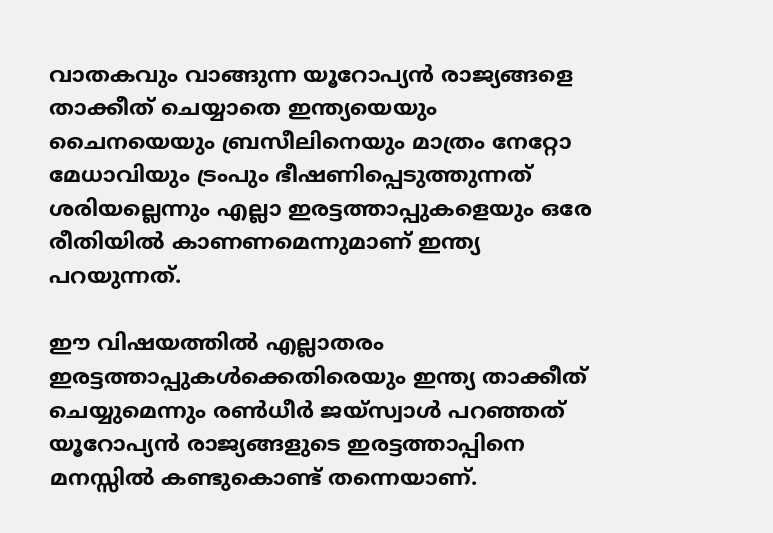വാതകവും വാങ്ങുന്ന യൂറോപ്യന്‍ രാജ്യങ്ങളെ താക്കീത് ചെയ്യാതെ ഇന്ത്യയെയും ചൈനയെയും ബ്രസീലിനെയും മാത്രം നേറ്റോ മേധാവിയും ട്രംപും ഭീഷണിപ്പെടുത്തുന്നത് ശരിയല്ലെന്നും എല്ലാ ഇരട്ടത്താപ്പുകളെയും ഒരേ രീതിയില്‍ കാണണമെന്നുമാണ് ഇന്ത്യ പറയുന്നത്.

ഈ വിഷയത്തില്‍ എല്ലാതരം ഇരട്ടത്താപ്പുകള്‍ക്കെതിരെയും ഇന്ത്യ താക്കീത് ചെയ്യുമെന്നും രണ്‍ധീര്‍ ജയ്സ്വാള്‍ പറഞ്ഞത് യൂറോപ്യന്‍ രാജ്യങ്ങളുടെ ഇരട്ടത്താപ്പിനെ മനസ്സില്‍ കണ്ടുകൊണ്ട് തന്നെയാണ്.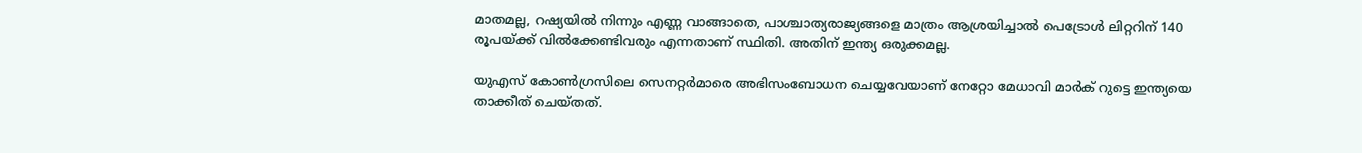മാതമല്ല, റഷ്യയില്‍ നിന്നും എണ്ണ വാങ്ങാതെ, പാശ്ചാത്യരാജ്യങ്ങളെ മാത്രം ആശ്രയിച്ചാല്‍ പെട്രോള്‍ ലിറ്ററിന് 140 രൂപയ്‌ക്ക് വില്‍ക്കേണ്ടിവരും എന്നതാണ് സ്ഥിതി. അതിന് ഇന്ത്യ ഒരുക്കമല്ല.

യുഎസ് കോണ്‍ഗ്രസിലെ സെനറ്റര്‍മാരെ അഭിസംബോധന ചെയ്യവേയാണ് നേറ്റോ മേധാവി മാര്‍ക് റുട്ടെ ഇന്ത്യയെ താക്കീത് ചെയ്തത്.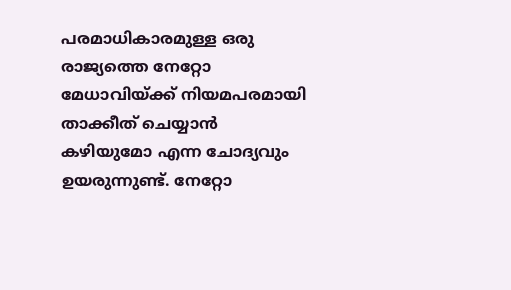പരമാധികാരമുള്ള ഒരു രാജ്യത്തെ നേറ്റോ മേധാവിയ്‌ക്ക് നിയമപരമായി താക്കീത് ചെയ്യാന്‍ കഴിയുമോ എന്ന ചോദ്യവും ഉയരുന്നുണ്ട്. നേറ്റോ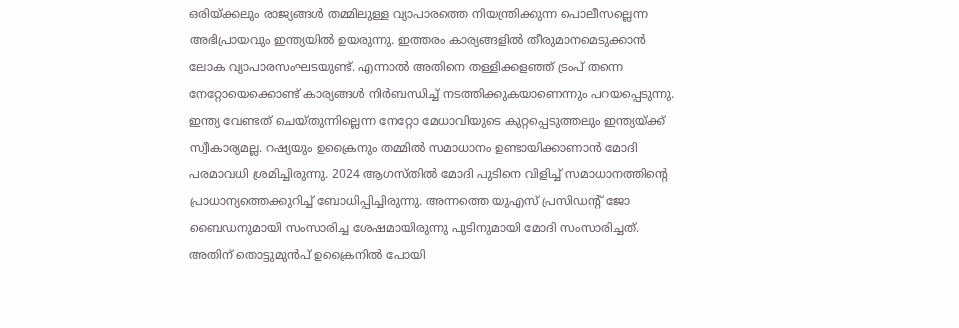ഒരിയ്‌ക്കലും രാജ്യങ്ങള്‍ തമ്മില‍ുള്ള വ്യാപാരത്തെ നിയന്ത്രിക്കുന്ന പൊലീസല്ലെന്ന അഭിപ്രായവും ഇന്ത്യയില്‍ ഉയരുന്നു. ഇത്തരം കാര്യങ്ങളില്‍ തീരുമാനമെടുക്കാന്‍ ലോക വ്യാപാരസംഘടയുണ്ട്. എന്നാല്‍ അതിനെ തള്ളിക്കളഞ്ഞ് ട്രംപ് തന്നെ നേറ്റോയെക്കൊണ്ട് കാര്യങ്ങള്‍ നിര്‍ബന്ധിച്ച് നടത്തിക്കുകയാണെന്നും പറയപ്പെടുന്നു. ഇന്ത്യ വേണ്ടത് ചെയ്തുന്നില്ലെന്ന നേറ്റോ മേധാവിയുടെ കുറ്റപ്പെടുത്തലും ഇന്ത്യയ്‌ക്ക് സ്വീകാര്യമല്ല. റഷ്യയും ഉക്രൈനും തമ്മില്‍ സമാധാനം ഉണ്ടായിക്കാണാന്‍ മോദി പരമാവധി ശ്രമിച്ചിരുന്നു. 2024 ആഗസ്തില്‍ മോദി പുടിനെ വിളിച്ച് സമാധാനത്തിന്റെ പ്രാധാന്യത്തെക്കുറിച്ച് ബോധിപ്പിച്ചിരുന്നു. അന്നത്തെ യുഎസ് പ്രസിഡന്‍റ് ജോ ബൈഡനുമായി സംസാരിച്ച ശേഷമായിരുന്നു പുടിനുമായി മോദി സംസാരിച്ചത്. അതിന് തൊട്ടുമുന്‍പ് ഉക്രൈനില്‍ പോയി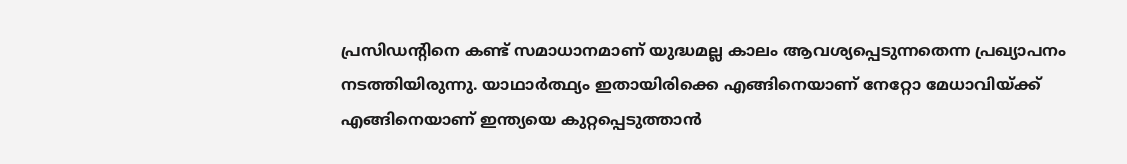പ്രസിഡന്‍റിനെ കണ്ട് സമാധാനമാണ് യുദ്ധമല്ല കാലം ആവശ്യപ്പെടുന്നതെന്ന പ്രഖ്യാപനം നടത്തിയിരുന്നു. യാഥാര്‍ത്ഥ്യം ഇതായിരിക്കെ എങ്ങിനെയാണ് നേറ്റോ മേധാവിയ്‌ക്ക് എങ്ങിനെയാണ് ഇന്ത്യയെ കുറ്റപ്പെടുത്താന്‍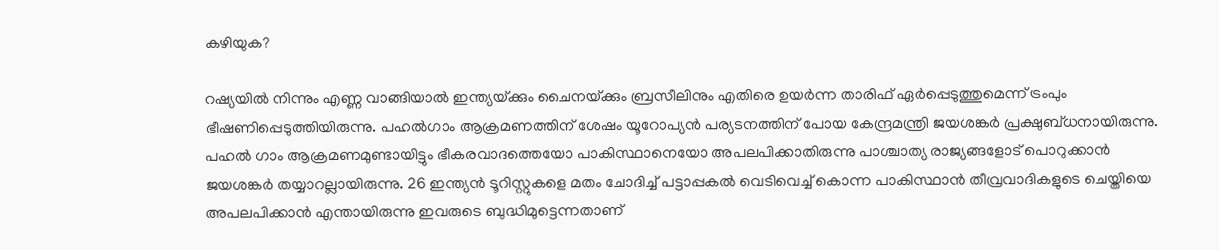കഴിയുക?

റഷ്യയില്‍ നിന്നും എണ്ണ വാങ്ങിയാല്‍ ഇന്ത്യയ്‌ക്കും ചൈനയ്‌ക്കും ബ്രസീലിനും എതിരെ ഉയര്‍ന്ന താരിഫ് ഏര്‍പ്പെടുത്തുമെന്ന് ട്രംപും ഭീഷണിപ്പെടുത്തിയിരുന്നു. പഹല്‍ഗാം ആക്രമണത്തിന് ശേഷം യൂറോപ്യന്‍ പര്യടനത്തിന് പോയ കേന്ദ്രമന്ത്രി ജയശങ്കര്‍ പ്രക്ഷുബ്ധനായിരുന്നു. പഹല്‍ ഗാം ആക്രമണമുണ്ടായിട്ടും ഭീകരവാദത്തെയോ പാകിസ്ഥാനെയോ അപലപിക്കാതിരുന്നു പാശ്ചാത്യ രാജ്യങ്ങളോട് പൊറുക്കാന്‍ ജയശങ്കര്‍ തയ്യാറല്ലായിരുന്നു. 26 ഇന്ത്യന്‍ ടൂറിസ്റ്റുകളെ മതം ചോദിച്ച് പട്ടാപ്പകല്‍ വെടിവെച്ച് കൊന്ന പാകിസ്ഥാന്‍ തീവ്രവാദികളുടെ ചെയ്തിയെ അപലപിക്കാന്‍ എന്തായിരുന്നു ഇവരുടെ ബുദ്ധിമുട്ടെന്നതാണ്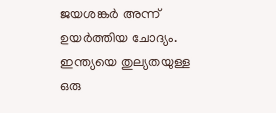ജയശങ്കര്‍ അന്ന് ഉയര്‍ത്തിയ ചോദ്യം. ഇന്ത്യയെ തുല്യതയുള്ള ഒരു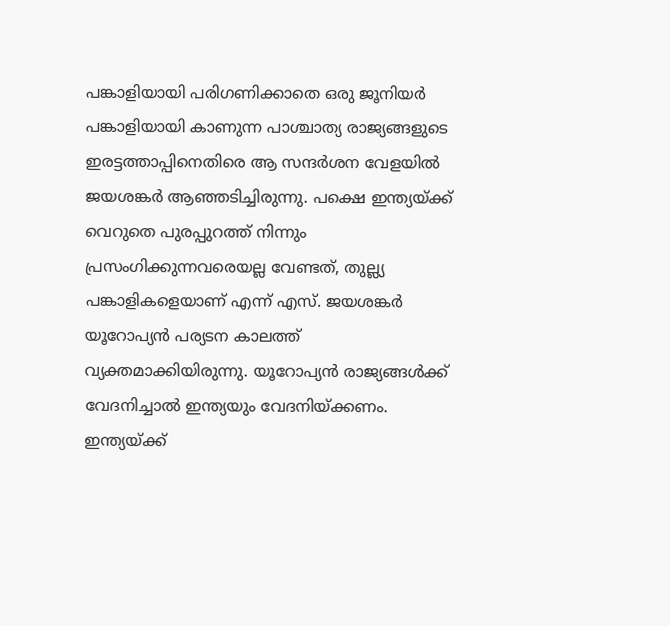പങ്കാളിയായി പരിഗണിക്കാതെ ഒരു ജൂനിയര്‍ പങ്കാളിയായി കാണുന്ന പാശ്ചാത്യ രാജ്യങ്ങളുടെ ഇരട്ടത്താപ്പിനെതിരെ ആ സന്ദര്‍ശന വേളയില്‍ ജയശങ്കര്‍ ആഞ്ഞടിച്ചിരുന്നു. പക്ഷെ ഇന്ത്യയ്‌ക്ക് വെറുതെ പുരപ്പുറത്ത് നിന്നും പ്രസംഗിക്കുന്നവരെയല്ല വേണ്ടത്, തുല്ല്യ പങ്കാളികളെയാണ് എന്ന് എസ്. ജയശങ്കര്‍ യൂറോപ്യന്‍ പര്യടന കാലത്ത് വ്യക്തമാക്കിയിരുന്നു. യൂറോപ്യന്‍ രാജ്യങ്ങള്‍ക്ക് വേദനിച്ചാല്‍ ഇന്ത്യയും വേദനിയ്‌ക്കണം. ഇന്ത്യയ്‌ക്ക്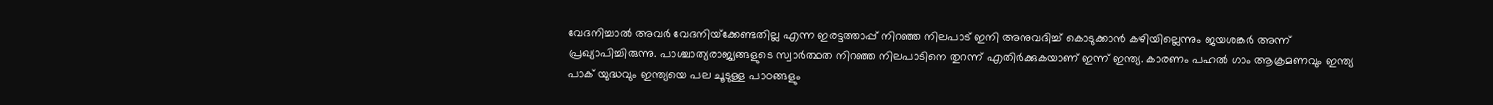വേദനിച്ചാല്‍ അവര്‍ വേദനിയ്‌ക്കേണ്ടതില്ല എന്ന ഇരട്ടത്താപ്പ് നിറഞ്ഞ നിലപാട് ഇനി അനുവദിച്ച് കൊടുക്കാന്‍ കഴിയില്ലെന്നും ജയശങ്കര്‍ അന്ന് പ്രഖ്യാപിച്ചിരുന്നു. പാശ്ചാത്യരാജ്യങ്ങളുടെ സ്വാര്‍ത്ഥത നിറഞ്ഞ നിലപാടിനെ തുറന്ന് എതിര്‍ക്കുകയാണ് ഇന്ന് ഇന്ത്യ. കാരണം പഹല്‍ ഗാം ആക്രമണവും ഇന്ത്യ പാക് യുദ്ധവും ഇന്ത്യയെ പല ചൂടുള്ള പാഠങ്ങളും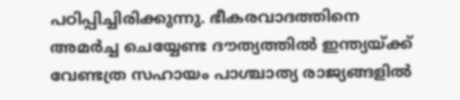പഠിപ്പിച്ചിരിക്കുന്നു. ഭീകരവാദത്തിനെ അമര്‍ച്ച ചെയ്യേണ്ട ദൗത്യത്തില്‍ ഇന്ത്യയ്‌ക്ക് വേണ്ടത്ര സഹായം പാശ്ചാത്യ രാജ്യങ്ങളില്‍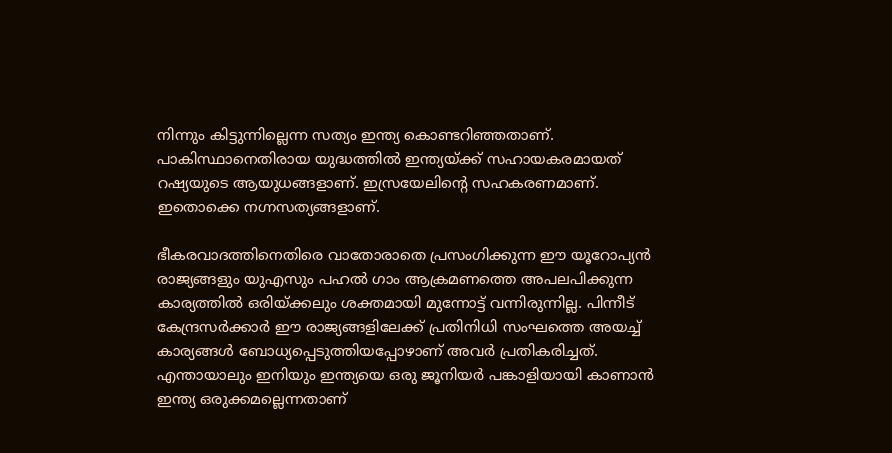നിന്നും കിട്ടുന്നില്ലെന്ന സത്യം ഇന്ത്യ കൊണ്ടറിഞ്ഞതാണ്. പാകിസ്ഥാനെതിരായ യുദ്ധത്തില്‍ ഇന്ത്യയ്‌ക്ക് സഹായകരമായത് റഷ്യയുടെ ആയുധങ്ങളാണ്. ഇസ്രയേലിന്റെ സഹകരണമാണ്. ഇതൊക്കെ നഗ്നസത്യങ്ങളാണ്.

ഭീകരവാദത്തിനെതിരെ വാതോരാതെ പ്രസംഗിക്കുന്ന ഈ യൂറോപ്യന്‍ രാജ്യങ്ങളും യുഎസും പഹല്‍ ഗാം ആക്രമണത്തെ അപലപിക്കുന്ന കാര്യത്തില്‍ ഒരിയ്‌ക്കലും ശക്തമായി മുന്നോട്ട് വന്നിരുന്നില്ല. പിന്നീട് കേന്ദ്രസര്‍ക്കാര്‍ ഈ രാജ്യങ്ങളിലേക്ക് പ്രതിനിധി സംഘത്തെ അയച്ച് കാര്യങ്ങള്‍ ബോധ്യപ്പെടുത്തിയപ്പോഴാണ് അവര്‍ പ്രതികരിച്ചത്. എന്തായാലും ഇനിയും ഇന്ത്യയെ ഒരു ജൂനിയര്‍ പങ്കാളിയായി കാണാന്‍ ഇന്ത്യ ഒരുക്കമല്ലെന്നതാണ്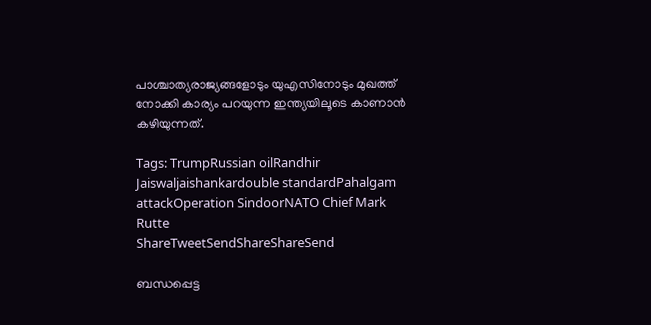പാശ്ചാത്യരാജ്യങ്ങളോടും യുഎസിനോടും മുഖത്ത് നോക്കി കാര്യം പറയുന്ന ഇന്ത്യയിലൂടെ കാണാന്‍ കഴിയുന്നത്.

Tags: TrumpRussian oilRandhir Jaiswaljaishankardouble standardPahalgam attackOperation SindoorNATO Chief Mark Rutte
ShareTweetSendShareShareSend

ബന്ധപ്പെട്ട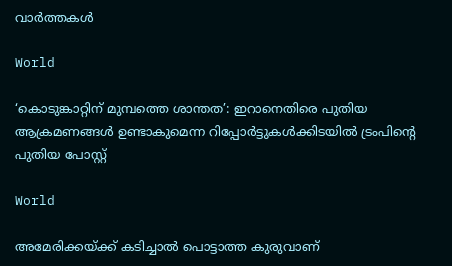വാര്‍ത്തകള്‍

World

‘കൊടുങ്കാറ്റിന് മുമ്പത്തെ ശാന്തത’: ഇറാനെതിരെ പുതിയ ആക്രമണങ്ങൾ ഉണ്ടാകുമെന്ന റിപ്പോർട്ടുകൾക്കിടയിൽ ട്രംപിന്റെ പുതിയ പോസ്റ്റ്

World

അമേരിക്കയ്‌ക്ക് കടിച്ചാല്‍ പൊട്ടാത്ത കുരുവാണ്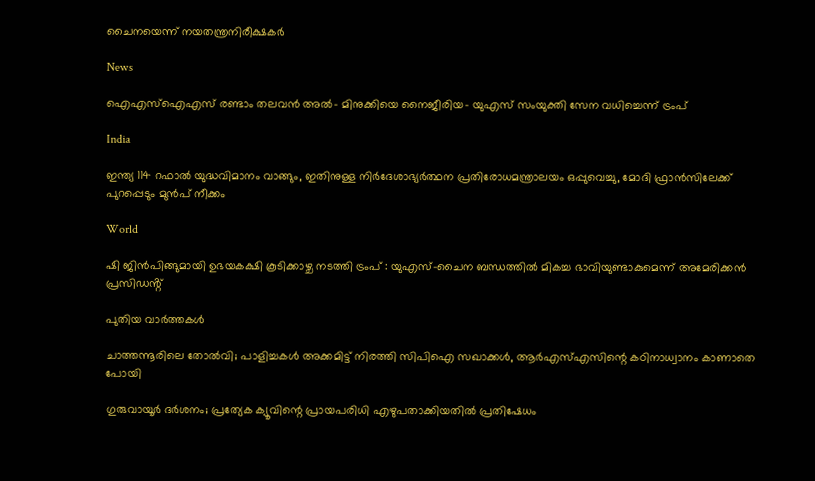ചൈനയെന്ന് നയതന്ത്രനിരീക്ഷകര്‍

News

ഐഎസ്‌ഐഎസ് രണ്ടാം തലവൻ അൽ- മിനുക്കിയെ നൈജീരിയ- യുഎസ് സംയുക്തി സേന വധിച്ചെന്ന് ട്രംപ്

India

ഇന്ത്യ 114 റഫാല്‍ യുദ്ധവിമാനം വാങ്ങും, ഇതിനുള്ള നിര്‍ദേശാഭ്യര്‍ത്ഥന പ്രതിരോധമന്ത്രാലയം ഒപ്പുവെച്ചു, മോദി ഫ്രാന്‍സിലേക്ക് പുറപ്പെടും മുന്‍പ് നീക്കം

World

ഷി ജിൻപിങ്ങുമായി ഉഭയകക്ഷി കൂടിക്കാഴ്ച നടത്തി ട്രംപ് : യുഎസ്-ചൈന ബന്ധത്തിൽ മികച്ച ഭാവിയുണ്ടാകുമെന്ന് അമേരിക്കൻ പ്രസിഡൻ്റ്

പുതിയ വാര്‍ത്തകള്‍

ചാത്തന്നൂരിലെ തോല്‍വി; പാളിച്ചകള്‍ അക്കമിട്ട് നിരത്തി സിപിഐ സഖാക്കള്‍, ആര്‍എസ്എസിന്റെ കഠിനാധ്വാനം കാണാതെ പോയി

ഗുരുവായൂര്‍ ദര്‍ശനം; പ്രത്യേക ക്യൂവിന്റെ പ്രായപരിധി എഴുപതാക്കിയതില്‍ പ്രതിഷേധം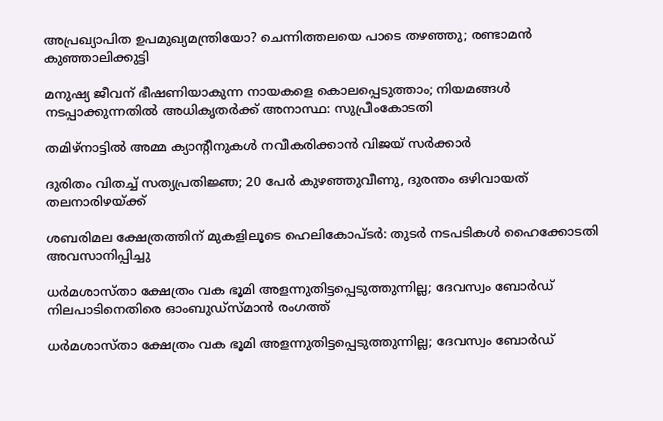അപ്രഖ്യാപിത ഉപമുഖ്യമന്ത്രിയോ? ചെന്നിത്തലയെ പാടെ തഴഞ്ഞു; രണ്ടാമന്‍ കുഞ്ഞാലിക്കുട്ടി

മനുഷ്യ ജീവന് ഭീഷണിയാകുന്ന നായകളെ കൊലപ്പെടുത്താം; നിയമങ്ങൾ നടപ്പാക്കുന്നതിൽ അധികൃതർക്ക് അനാസ്ഥ: സുപ്രീംകോടതി

തമിഴ്നാട്ടിൽ അമ്മ ക്യാന്‍റീനുകൾ നവീകരിക്കാൻ വിജയ് സർക്കാർ

ദുരിതം വിതച്ച് സത്യപ്രതിജ്ഞ; 20 പേര്‍ കുഴഞ്ഞുവീണു, ദുരന്തം ഒഴിവായത് തലനാരിഴയ്‌ക്ക്

ശബരിമല ക്ഷേത്രത്തിന് മുകളിലൂടെ ഹെലികോപ്ടര്‍: തുടര്‍ നടപടികള്‍ ഹൈക്കോടതി അവസാനിപ്പിച്ചു

ധര്‍മശാസ്താ ക്ഷേത്രം വക ഭൂമി അളന്നുതിട്ടപ്പെടുത്തുന്നില്ല; ദേവസ്വം ബോര്‍ഡ് നിലപാടിനെതിരെ ഓംബുഡ്‌സ്മാന്‍ രംഗത്ത്

ധര്‍മശാസ്താ ക്ഷേത്രം വക ഭൂമി അളന്നുതിട്ടപ്പെടുത്തുന്നില്ല; ദേവസ്വം ബോര്‍ഡ്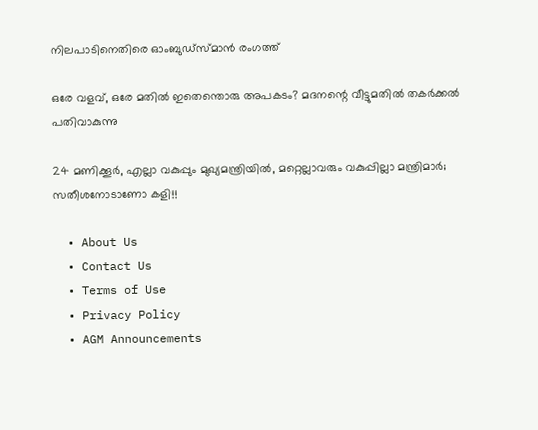നിലപാടിനെതിരെ ഓംബുഡ്‌സ്മാന്‍ രംഗത്ത്

ഒരേ വളവ്, ഒരേ മതില്‍ ഇതെന്തൊരു അപകടം? മദനന്റെ വീട്ടുമതില്‍ തകര്‍ക്കല്‍ പതിവാകുന്നു

24 മണിക്കൂർ, എല്ലാ വകുപ്പും മുഖ്യമന്ത്രിയിൽ, മറ്റെല്ലാവരും വകുപ്പില്ലാ മന്ത്രിമാർ; സതീശനോടാണോ കളി!!

  • About Us
  • Contact Us
  • Terms of Use
  • Privacy Policy
  • AGM Announcements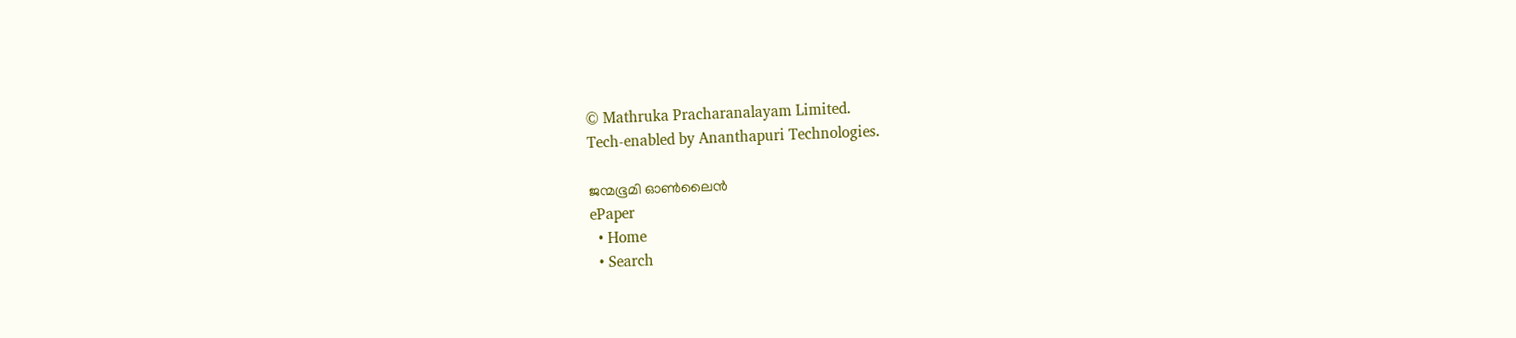© Mathruka Pracharanalayam Limited.
Tech-enabled by Ananthapuri Technologies.

ജന്മഭൂമി ഓണ്‍ലൈന്‍
ePaper
  • Home
  • Search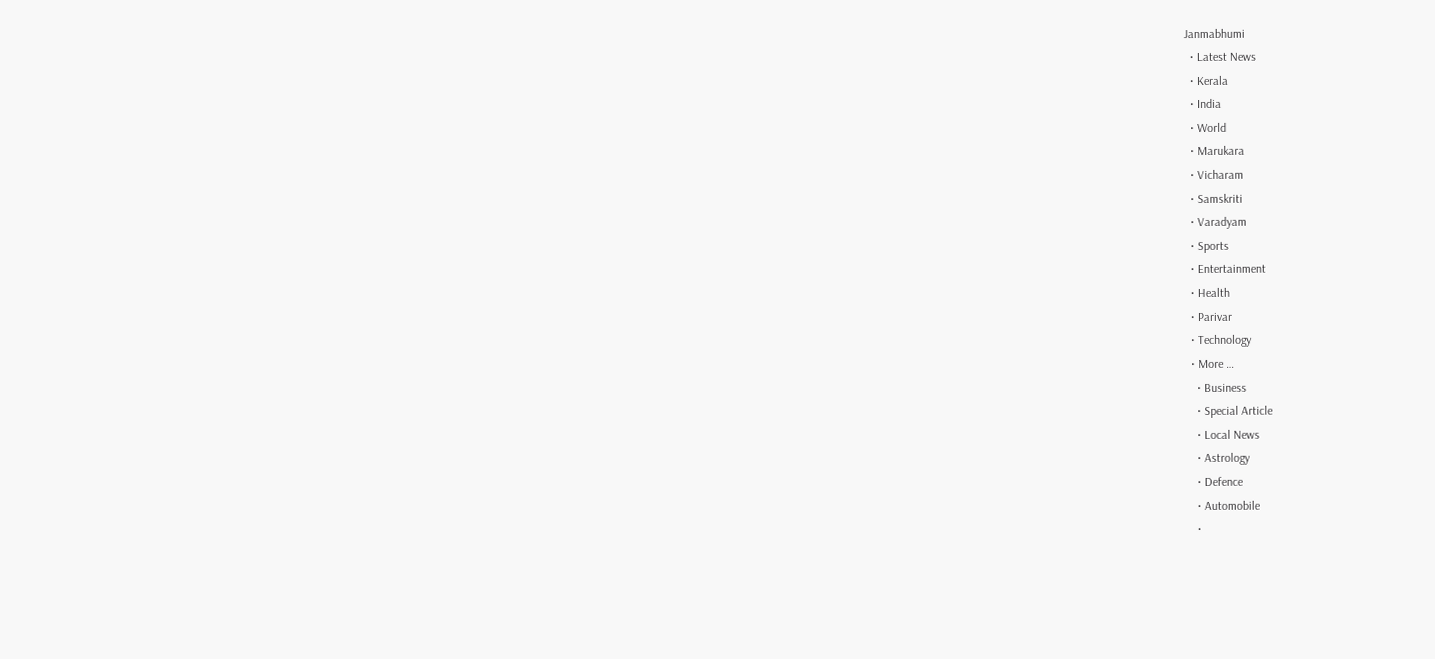Janmabhumi
  • Latest News
  • Kerala
  • India
  • World
  • Marukara
  • Vicharam
  • Samskriti
  • Varadyam
  • Sports
  • Entertainment
  • Health
  • Parivar
  • Technology
  • More …
    • Business
    • Special Article
    • Local News
    • Astrology
    • Defence
    • Automobile
    •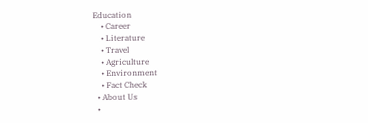Education
    • Career
    • Literature
    • Travel
    • Agriculture
    • Environment
    • Fact Check
  • About Us
  •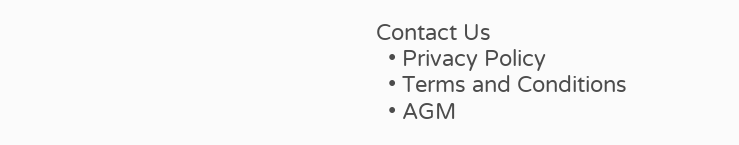Contact Us
  • Privacy Policy
  • Terms and Conditions
  • AGM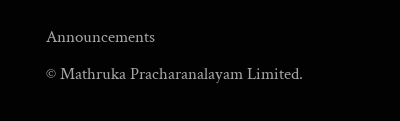Announcements

© Mathruka Pracharanalayam Limited.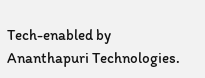Tech-enabled by Ananthapuri Technologies.